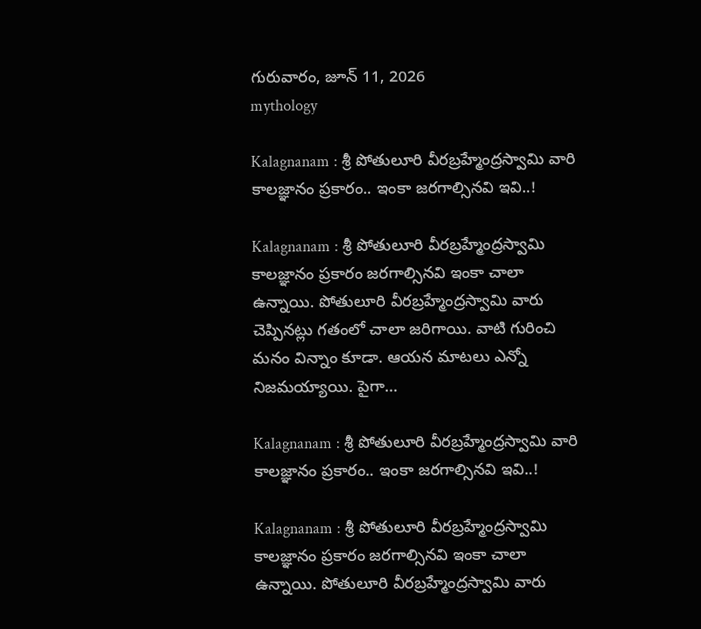గురువారం, జూన్ 11, 2026
mythology

Kalagnanam : శ్రీ పోతులూరి వీరబ్రహ్మేంద్రస్వామి వారి కాలజ్ఞానం ప్రకారం.. ఇంకా జరగాల్సినవి ఇవి..!

Kalagnanam : శ్రీ పోతులూరి వీరబ్రహ్మేంద్రస్వామి కాలజ్ఞానం ప్రకారం జరగాల్సినవి ఇంకా చాలా ఉన్నాయి. పోతులూరి వీరబ్రహ్మేంద్రస్వామి వారు చెప్పినట్లు గతంలో చాలా జరిగాయి. వాటి గురించి మనం విన్నాం కూడా. ఆయన మాటలు ఎన్నో నిజమయ్యాయి. పైగా…

Kalagnanam : శ్రీ పోతులూరి వీరబ్రహ్మేంద్రస్వామి వారి కాలజ్ఞానం ప్రకారం.. ఇంకా జరగాల్సినవి ఇవి..!

Kalagnanam : శ్రీ పోతులూరి వీరబ్రహ్మేంద్రస్వామి కాలజ్ఞానం ప్రకారం జరగాల్సినవి ఇంకా చాలా ఉన్నాయి. పోతులూరి వీరబ్రహ్మేంద్రస్వామి వారు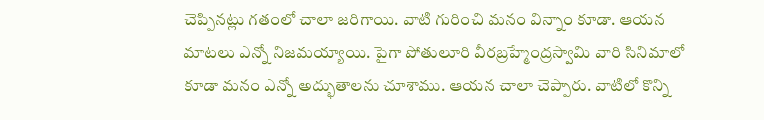చెప్పినట్లు గతంలో చాలా జరిగాయి. వాటి గురించి మనం విన్నాం కూడా. ఆయన మాటలు ఎన్నో నిజమయ్యాయి. పైగా పోతులూరి వీరబ్రహ్మేంద్రస్వామి వారి సినిమాలో కూడా మనం ఎన్నో అద్భుతాలను చూశాము. ఆయన చాలా చెప్పారు. వాటిలో కొన్ని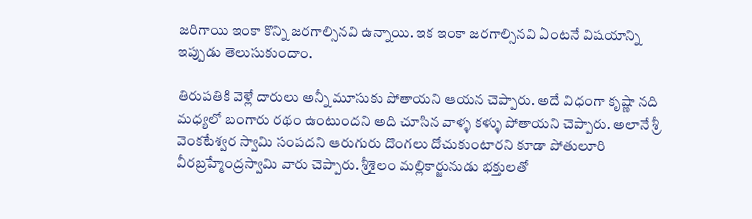జరిగాయి ఇంకా కొన్ని జరగాల్సినవి ఉన్నాయి. ఇక ఇంకా జరగాల్సినవి ఏంటనే విషయాన్ని ఇప్పుడు తెలుసుకుందాం.

తిరుపతికి వెళ్లే దారులు అన్నీ మూసుకు పోతాయని ఆయన చెప్పారు. అదే విధంగా కృష్ణా నది మధ్యలో బంగారు రథం ఉంటుందని అది చూసిన వాళ్ళ కళ్ళు పోతాయని చెప్పారు. అలానే శ్రీ వెంకటేశ్వర స్వామి సంపదని ఆరుగురు దొంగలు దోచుకుంటారని కూడా పోతులూరి వీరబ్రహ్మేంద్రస్వామి వారు చెప్పారు. శ్రీశైలం మల్లికార్జునుడు భక్తులతో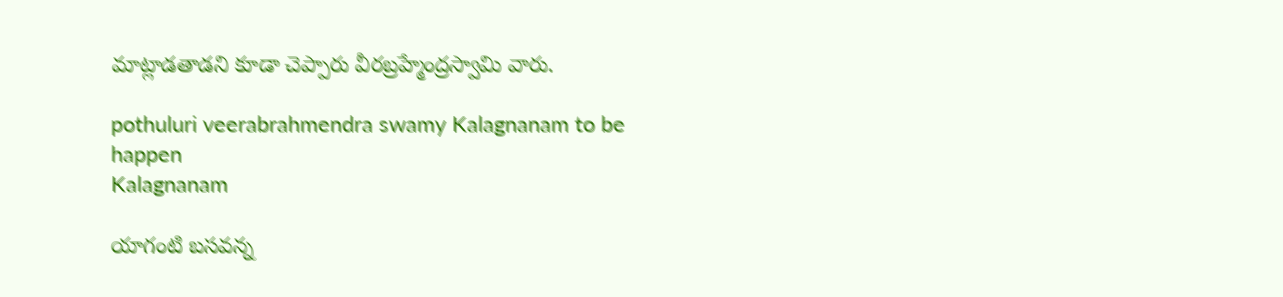మాట్లాడతాడని కూడా చెప్పారు వీరబ్రహ్మేంద్రస్వామి వారు.

pothuluri veerabrahmendra swamy Kalagnanam to be happen
Kalagnanam

యాగంటి బసవన్న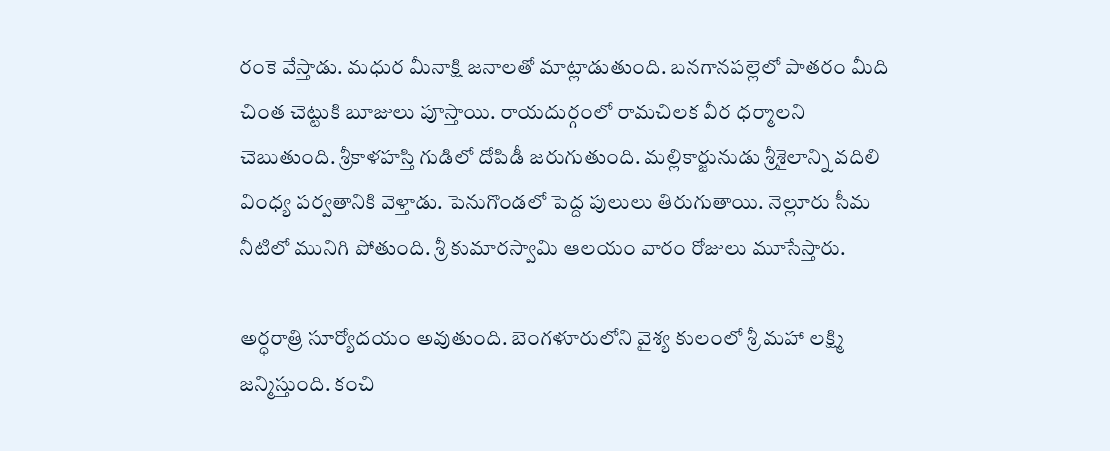రంకె వేస్తాడు. మధుర మీనాక్షి జనాలతో మాట్లాడుతుంది. బనగానపల్లెలో పాతరం మీది చింత చెట్టుకి బూజులు పూస్తాయి. రాయదుర్గంలో రామచిలక వీర ధర్మాలని చెబుతుంది. శ్రీకాళహస్తి గుడిలో దోపిడీ జరుగుతుంది. మల్లికార్జునుడు శ్రీశైలాన్ని వదిలి వింధ్య పర్వతానికి వెళ్తాడు. పెనుగొండలో పెద్ద పులులు తిరుగుతాయి. నెల్లూరు సీమ నీటిలో మునిగి పోతుంది. శ్రీ కుమారస్వామి ఆలయం వారం రోజులు మూసేస్తారు.

అర్ధరాత్రి సూర్యోదయం అవుతుంది. బెంగళూరులోని వైశ్య కులంలో శ్రీ మహా లక్ష్మి జన్మిస్తుంది. కంచి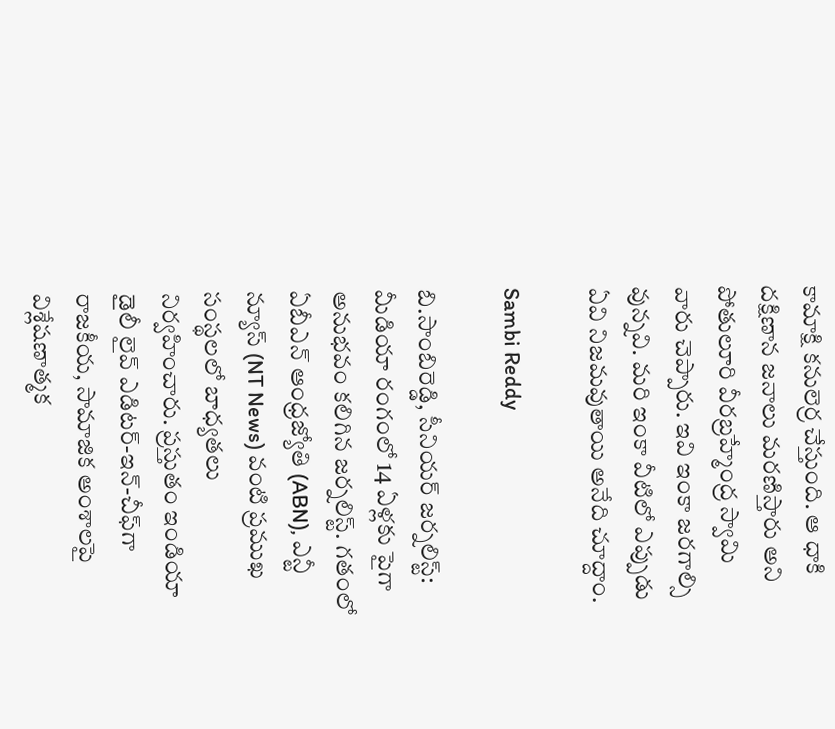కామాక్షి కనులెర్ర చేస్తుంది. ఆ ధాకి దక్షిణాన జనాలు మరణిస్తారు అని పోతులూరి వీరబ్రహ్మేంద్ర స్వామి వారు చెప్పారు. ఇవి ఇంకా జరగాల్సి వున్నవి. మరి ఇంకా వీటిలో ఎప్పుడు ఏవి నిజమవుతాయి అనేది చూద్దాం.

Sambi Reddy

బి.సాంబిరెడ్డి, సీనియర్ జర్నలిస్ట్: మీడియా రంగంలో 14 ఏళ్లకు పైగా అనుభవం కలిగిన జర్నలిస్ట్. గతంలో ఏబీఎన్ ఆంధ్ర‌జ్యోతి (ABN), ఎన్టీ న్యూస్ (NT News) వంటి ప్రముఖ సంస్థలలో బాధ్యతలు నిర్వహించారు. ప్రస్తుతం ఇండియా డైలీ లైవ్ ఎడిటర్-ఇన్-చీఫ్‌గా రాజకీయ, సామాజిక అంశాలపై విశ్లేషణాత్మక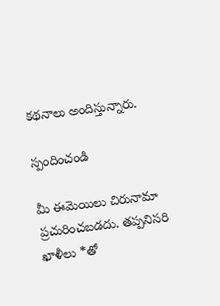కథనాలు అందిస్తున్నారు.

స్పందించండి

మీ ఈమెయిలు చిరునామా ప్రచురించబడదు. తప్పనిసరి ఖాళీలు *తో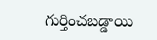గుర్తించబడ్డాయి